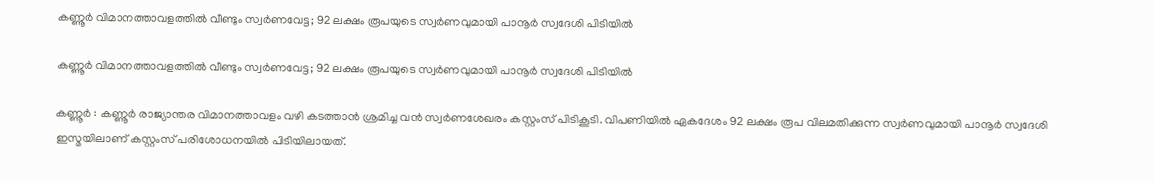കണ്ണൂർ വിമാനത്താവളത്തിൽ വീണ്ടും സ്വർണവേട്ട; 92 ലക്ഷം രൂപയുടെ സ്വർണവുമായി പാനൂർ സ്വദേശി പിടിയിൽ

കണ്ണൂർ വിമാനത്താവളത്തിൽ വീണ്ടും സ്വർണവേട്ട; 92 ലക്ഷം രൂപയുടെ സ്വർണവുമായി പാനൂർ സ്വദേശി പിടിയിൽ

കണ്ണൂർ : കണ്ണൂർ രാജ്യാന്തര വിമാനത്താവളം വഴി കടത്താൻ ശ്രമിച്ച വൻ സ്വർണശേഖരം കസ്റ്റംസ് പിടികൂടി. വിപണിയിൽ ഏകദേശം 92 ലക്ഷം രൂപ വിലമതിക്കുന്ന സ്വർണവുമായി പാനൂർ സ്വദേശി ഇസ്മയിലാണ് കസ്റ്റംസ് പരിശോധനയിൽ പിടിയിലായത്.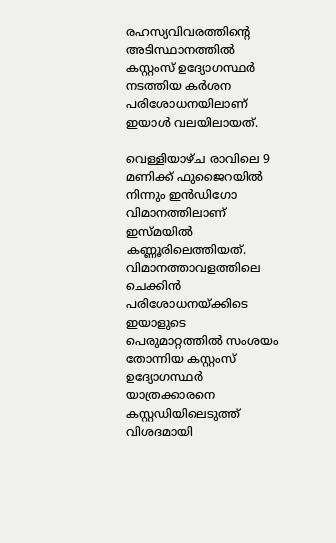രഹസ്യവിവരത്തിന്റെ അടിസ്ഥാനത്തിൽ കസ്റ്റംസ് ഉദ്യോഗസ്ഥർ നടത്തിയ കർശന പരിശോധനയിലാണ് ഇയാൾ വലയിലായത്.

വെള്ളിയാഴ്ച രാവിലെ 9 മണിക്ക് ഫുജൈറയിൽ നിന്നും ഇൻഡിഗോ വിമാനത്തിലാണ് ഇസ്മയിൽ കണ്ണൂരിലെത്തിയത്. വിമാനത്താവളത്തിലെ ചെക്കിൻ പരിശോധനയ്ക്കിടെ ഇയാളുടെ പെരുമാറ്റത്തിൽ സംശയം തോന്നിയ കസ്റ്റംസ് ഉദ്യോഗസ്ഥർ യാത്രക്കാരനെ കസ്റ്റഡിയിലെടുത്ത് വിശദമായി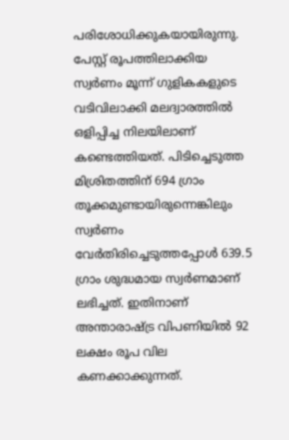പരിശോധിക്കുകയായിരുന്നു. പേസ്റ്റ് രൂപത്തിലാക്കിയ സ്വർണം മൂന്ന് ഗുളികകളുടെ വടിവിലാക്കി മലദ്വാരത്തിൽ ഒളിപ്പിച്ച നിലയിലാണ് കണ്ടെത്തിയത്. പിടിച്ചെടുത്ത മിശ്രിതത്തിന് 694 ഗ്രാം തൂക്കമുണ്ടായിരുന്നെങ്കിലും സ്വർണം വേർതിരിച്ചെടുത്തപ്പോൾ 639.5 ഗ്രാം ശുദ്ധമായ സ്വർണമാണ് ലഭിച്ചത്. ഇതിനാണ് അന്താരാഷ്ട്ര വിപണിയിൽ 92 ലക്ഷം രൂപ വില കണക്കാക്കുന്നത്.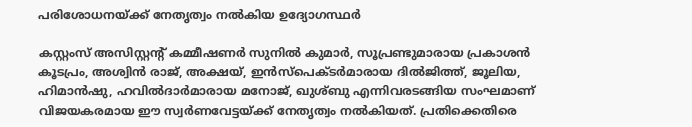പരിശോധനയ്ക്ക് നേതൃത്വം നൽകിയ ഉദ്യോഗസ്ഥർ

കസ്റ്റംസ് അസിസ്റ്റന്റ് കമ്മീഷണർ സുനിൽ കുമാർ, സൂപ്രണ്ടുമാരായ പ്രകാശൻ കൂടപ്രം, അശ്വിൻ രാജ്, അക്ഷയ്, ഇൻസ്പെക്ടർമാരായ ദിൽജിത്ത്, ജൂലിയ, ഹിമാൻഷു, ഹവിൽദാർമാരായ മനോജ്, ഖുശ്ബു എന്നിവരടങ്ങിയ സംഘമാണ് വിജയകരമായ ഈ സ്വർണവേട്ടയ്ക്ക് നേതൃത്വം നൽകിയത്. പ്രതിക്കെതിരെ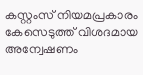കസ്റ്റംസ് നിയമപ്രകാരം കേസെടുത്ത് വിശദമായ അന്വേഷണം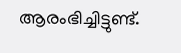ആരംഭിച്ചിട്ടുണ്ട്.